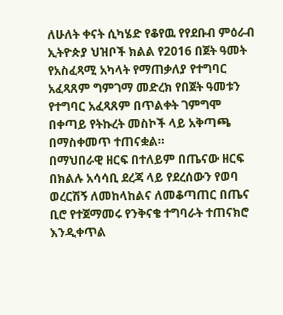ለሁለት ቀናት ሲካሄድ የቆየዉ የየደቡብ ምዕራብ ኢትዮጵያ ህዝቦች ክልል የ2016 በጀት ዓመት የአስፈጻሚ አካላት የማጠቃለያ የተግባር አፈጻጸም ግምገማ መድረክ የበጀት ዓመቱን የተግባር አፈጻጸም በጥልቀት ገምግሞ በቀጣይ የትኩረት መስኮች ላይ አቅጣጫ በማስቀመጥ ተጠናቋል።
በማህበራዊ ዘርፍ በተለይም በጤናው ዘርፍ በክልሉ አሳሳቢ ደረጃ ላይ የደረሰውን የወባ ወረርሽኝ ለመከላከልና ለመቆጣጠር በጤና ቢሮ የተጀማመሩ የንቅናቄ ተግባራት ተጠናክሮ እንዲቀጥል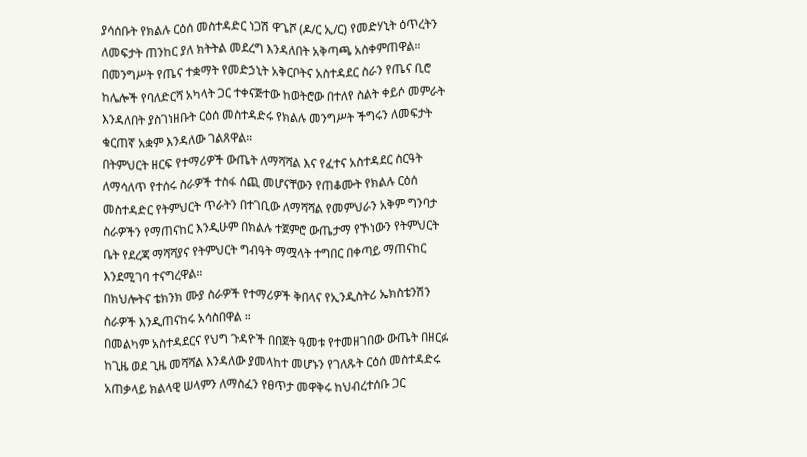ያሳሰቡት የክልሉ ርዕሰ መስተዳድር ነጋሽ ዋጌሾ (ዶ/ር ኢ/ር) የመድሃኒት ዕጥረትን ለመፍታት ጠንከር ያለ ክትትል መደረግ እንዳለበት አቅጣጫ አስቀምጠዋል።
በመንግሥት የጤና ተቋማት የመድኃኒት አቅርቦትና አስተዳደር ስራን የጤና ቢሮ ከሌሎች የባለድርሻ አካላት ጋር ተቀናጅተው ከወትሮው በተለየ ስልት ቀይሶ መምራት እንዳለበት ያስገነዘቡት ርዕሰ መስተዳድሩ የክልሉ መንግሥት ችግሩን ለመፍታት ቁርጠኛ አቋም እንዳለው ገልጸዋል።
በትምህርት ዘርፍ የተማሪዎች ውጤት ለማሻሻል እና የፈተና አስተዳደር ስርዓት ለማሳለጥ የተሰሩ ስራዎች ተስፋ ሰጪ መሆናቸውን የጠቆሙት የክልሉ ርዕሰ መስተዳድር የትምህርት ጥራትን በተገቢው ለማሻሻል የመምህራን አቅም ግንባታ ስራዎችን የማጠናከር እንዲሁም በክልሉ ተጀምሮ ውጤታማ የኾነውን የትምህርት ቤት የደረጃ ማሻሻያና የትምህርት ግብዓት ማሟላት ተግበር በቀጣይ ማጠናከር እንደሚገባ ተናግረዋል።
በክህሎትና ቴክንክ ሙያ ስራዎች የተማሪዎች ቅበላና የኢንዲስትሪ ኤክስቴንሽን ስራዎች እንዲጠናከሩ አሳስበዋል ።
በመልካም አስተዳደርና የህግ ጉዳዮች በበጀት ዓመቱ የተመዘገበው ውጤት በዘርፉ ከጊዜ ወደ ጊዜ መሻሻል እንዳለው ያመላከተ መሆኑን የገለጹት ርዕሰ መስተዳድሩ አጠቃላይ ክልላዊ ሠላምን ለማስፈን የፀጥታ መዋቅሩ ከህብረተሰቡ ጋር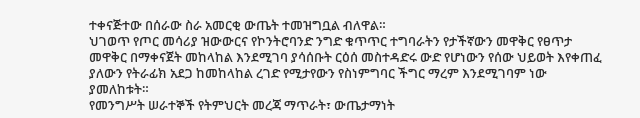ተቀናጅተው በሰራው ስራ አመርቂ ውጤት ተመዝግቧል ብለዋል።
ህገወጥ የጦር መሳሪያ ዝውውርና የኮንትሮባንድ ንግድ ቁጥጥር ተግባራትን የታችኛውን መዋቅር የፀጥታ መዋቅር በማቀናጀት መከላከል እንደሚገባ ያሳሰቡት ርዕሰ መስተዳድሩ ውድ የሆነውን የሰው ህይወት እየቀጠፈ ያለውን የትራፊክ አደጋ ከመከላከል ረገድ የሚታየውን የስነምግባር ችግር ማረም እንደሚገባም ነው ያመለከቱት።
የመንግሥት ሠራተኞች የትምህርት መረጃ ማጥራት፣ ውጤታማነት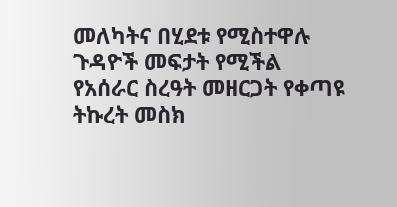መለካትና በሂደቱ የሚስተዋሉ ጉዳዮች መፍታት የሚችል የአሰራር ስረዓት መዘርጋት የቀጣዩ ትኩረት መስክ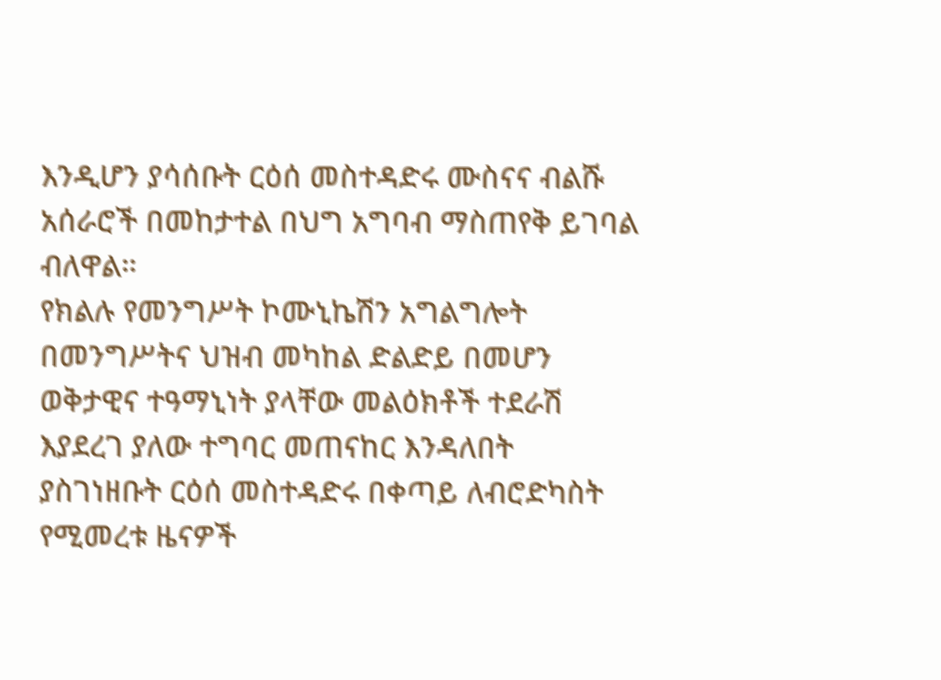እንዲሆን ያሳሰቡት ርዕሰ መስተዳድሩ ሙስናና ብልሹ አሰራሮች በመከታተል በህግ አግባብ ማስጠየቅ ይገባል ብለዋል።
የክልሉ የመንግሥት ኮሙኒኬሽን አግልግሎት በመንግሥትና ህዝብ መካከል ድልድይ በመሆን ወቅታዊና ተዓማኒነት ያላቸው መልዕክቶች ተደራሽ እያደረገ ያለው ተግባር መጠናከር እንዳለበት ያስገነዘቡት ርዕሰ መስተዳድሩ በቀጣይ ለብሮድካስት የሚመረቱ ዜናዎች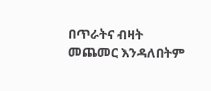በጥራትና ብዛት መጨመር እንዳለበትም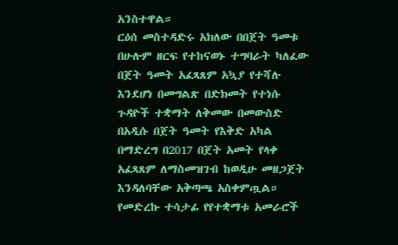አንስተዋል።
ርዕሰ መስተዳድሩ አክለው በበጀት ዓመቱ በሁሉም ዘርፍ የተከናወኑ ተግባራት ካለፈው በጀት ዓመት አፈጻጸም አኳያ የተሻሉ እንደሆነ በመግልጽ በድክመት የተነሱ ጉዳዮች ተቋማት ለቅመው በመውስድ በአዲሱ በጀት ዓመት የእቅድ አካል በማድረግ በ2017 በጀት አመት የላቀ አፈጻጸም ለማስመዝገብ ከወዲሁ መዘጋጀት እንዳለባቸው አቅጣጫ አስቀምጧል።
የመድረኩ ተሳታፊ የየተቋማቱ አመራሮች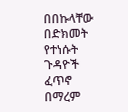በበኩላቸው በድክመት የተነሱት ጉዳዮች ፈጥኖ በማረም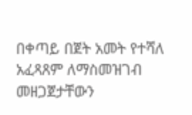በቀጣይ በጀት አመት የተሻለ አፈጻጸም ለማስመዝገብ መዘጋጀታቸውን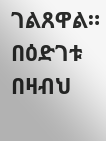ገልጸዋል።
በዕድገቱ በዛብህ